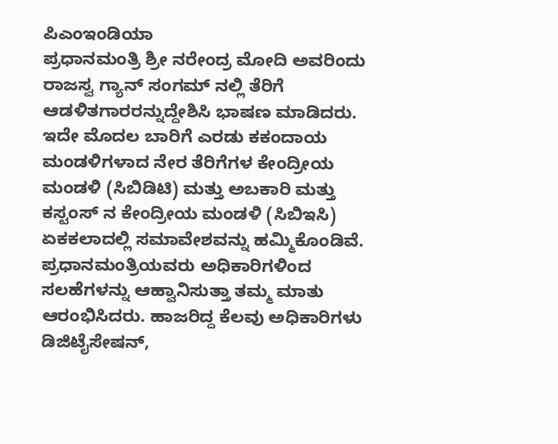ಪಿಎಂಇಂಡಿಯಾ
ಪ್ರಧಾನಮಂತ್ರಿ ಶ್ರೀ ನರೇಂದ್ರ ಮೋದಿ ಅವರಿಂದು ರಾಜಸ್ವ ಗ್ಯಾನ್ ಸಂಗಮ್ ನಲ್ಲಿ ತೆರಿಗೆ ಆಡಳಿತಗಾರರನ್ನುದ್ದೇಶಿಸಿ ಭಾಷಣ ಮಾಡಿದರು. ಇದೇ ಮೊದಲ ಬಾರಿಗೆ ಎರಡು ಕಕಂದಾಯ ಮಂಡಳಿಗಳಾದ ನೇರ ತೆರಿಗೆಗಳ ಕೇಂದ್ರೀಯ ಮಂಡಳಿ (ಸಿಬಿಡಿಟಿ) ಮತ್ತು ಅಬಕಾರಿ ಮತ್ತು ಕಸ್ಟಂಸ್ ನ ಕೇಂದ್ರೀಯ ಮಂಡಳಿ (ಸಿಬಿಇಸಿ) ಏಕಕಲಾದಲ್ಲಿ ಸಮಾವೇಶವನ್ನು ಹಮ್ಮಿಕೊಂಡಿವೆ.
ಪ್ರಧಾನಮಂತ್ರಿಯವರು ಅಧಿಕಾರಿಗಳಿಂದ ಸಲಹೆಗಳನ್ನು ಆಹ್ವಾನಿಸುತ್ತಾ ತಮ್ಮ ಮಾತು ಆರಂಭಿಸಿದರು. ಹಾಜರಿದ್ದ ಕೆಲವು ಅಧಿಕಾರಿಗಳು ಡಿಜಿಟೈಸೇಷನ್,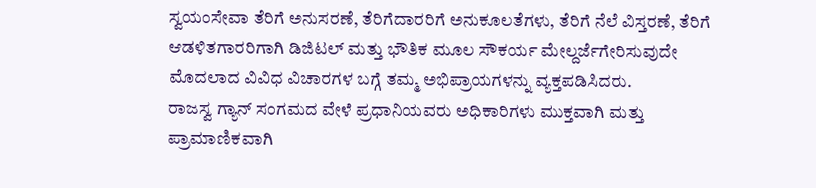ಸ್ವಯಂಸೇವಾ ತೆರಿಗೆ ಅನುಸರಣೆ, ತೆರಿಗೆದಾರರಿಗೆ ಅನುಕೂಲತೆಗಳು, ತೆರಿಗೆ ನೆಲೆ ವಿಸ್ತರಣೆ, ತೆರಿಗೆ ಆಡಳಿತಗಾರರಿಗಾಗಿ ಡಿಜಿಟಲ್ ಮತ್ತು ಭೌತಿಕ ಮೂಲ ಸೌಕರ್ಯ ಮೇಲ್ದರ್ಜೆಗೇರಿಸುವುದೇ ಮೊದಲಾದ ವಿವಿಧ ವಿಚಾರಗಳ ಬಗ್ಗೆ ತಮ್ಮ ಅಭಿಪ್ರಾಯಗಳನ್ನು ವ್ಯಕ್ತಪಡಿಸಿದರು.
ರಾಜಸ್ವ ಗ್ಯಾನ್ ಸಂಗಮದ ವೇಳೆ ಪ್ರಧಾನಿಯವರು ಅಧಿಕಾರಿಗಳು ಮುಕ್ತವಾಗಿ ಮತ್ತು ಪ್ರಾಮಾಣಿಕವಾಗಿ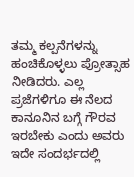ತಮ್ಮ ಕಲ್ಪನೆಗಳನ್ನು ಹಂಚಿಕೊಳ್ಳಲು ಪ್ರೋತ್ಸಾಹ ನೀಡಿದರು. ಎಲ್ಲ ಪ್ರಜೆಗಳಿಗೂ ಈ ನೆಲದ ಕಾನೂನಿನ ಬಗ್ಗೆ ಗೌರವ ಇರಬೇಕು ಎಂದು ಅವರು ಇದೇ ಸಂದರ್ಭದಲ್ಲಿ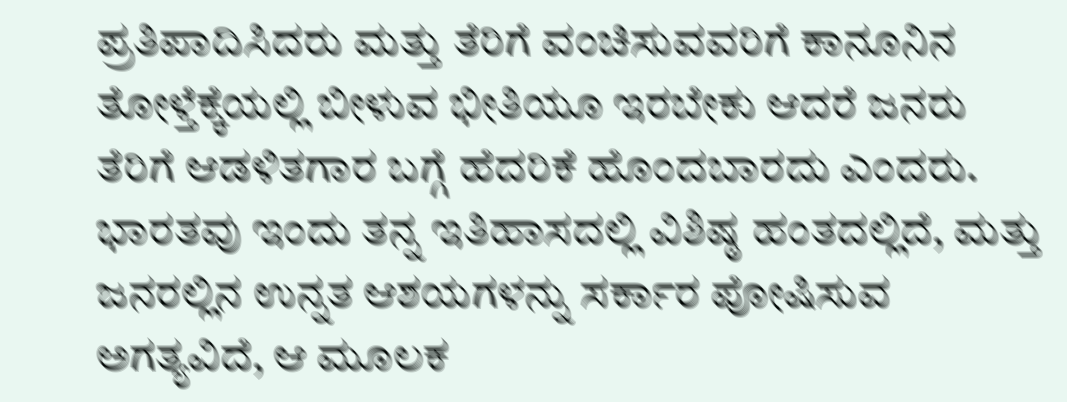ಪ್ರತಿಪಾದಿಸಿದರು ಮತ್ತು ತೆರಿಗೆ ವಂಚಿಸುವವರಿಗೆ ಕಾನೂನಿನ ತೋಳ್ತೆಕ್ಕೆಯಲ್ಲಿ ಬೀಳುವ ಭೀತಿಯೂ ಇರಬೇಕು ಆದರೆ ಜನರು ತೆರಿಗೆ ಆಡಳಿತಗಾರ ಬಗ್ಗೆ ಹೆದರಿಕೆ ಹೊಂದಬಾರದು ಎಂದರು.
ಭಾರತವು ಇಂದು ತನ್ನ ಇತಿಹಾಸದಲ್ಲಿ ವಿಶಿಷ್ಠ ಹಂತದಲ್ಲಿದೆ, ಮತ್ತು ಜನರಲ್ಲಿನ ಉನ್ನತ ಆಶಯಗಳನ್ನು ಸರ್ಕಾರ ಪೋಷಿಸುವ ಅಗತ್ಯವಿದೆ, ಆ ಮೂಲಕ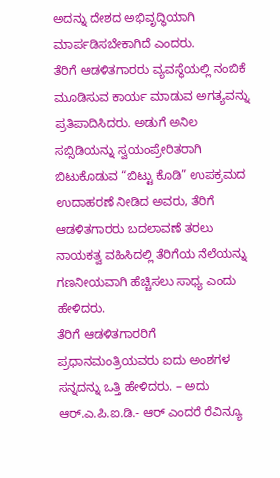ಅದನ್ನು ದೇಶದ ಅಭಿವೃದ್ಧಿಯಾಗಿ ಮಾರ್ಪಡಿಸಬೇಕಾಗಿದೆ ಎಂದರು.
ತೆರಿಗೆ ಆಡಳಿತಗಾರರು ವ್ಯವಸ್ಥೆಯಲ್ಲಿ ನಂಬಿಕೆ ಮೂಡಿಸುವ ಕಾರ್ಯ ಮಾಡುವ ಅಗತ್ಯವನ್ನು ಪ್ರತಿಪಾದಿಸಿದರು. ಅಡುಗೆ ಅನಿಲ ಸಬ್ಸಿಡಿಯನ್ನು ಸ್ವಯಂಪ್ರೇರಿತರಾಗಿ ಬಿಟುಕೊಡುವ “ಬಿಟ್ಟು ಕೊಡಿ” ಉಪಕ್ರಮದ ಉದಾಹರಣೆ ನೀಡಿದ ಅವರು, ತೆರಿಗೆ ಆಡಳಿತಗಾರರು ಬದಲಾವಣೆ ತರಲು ನಾಯಕತ್ವ ವಹಿಸಿದಲ್ಲಿ ತೆರಿಗೆಯ ನೆಲೆಯನ್ನು ಗಣನೀಯವಾಗಿ ಹೆಚ್ಚಿಸಲು ಸಾಧ್ಯ ಎಂದು ಹೇಳಿದರು.
ತೆರಿಗೆ ಆಡಳಿತಗಾರರಿಗೆ ಪ್ರಧಾನಮಂತ್ರಿಯವರು ಐದು ಅಂಶಗಳ ಸನ್ನದನ್ನು ಒತ್ತಿ ಹೇಳಿದರು. – ಅದು ಆರ್.ಎ.ಪಿ.ಐ.ಡಿ.- ಆರ್ ಎಂದರೆ ರೆವಿನ್ಯೂ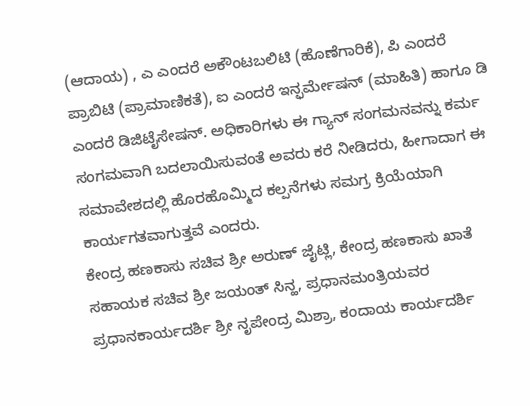(ಆದಾಯ) , ಎ ಎಂದರೆ ಅಕೌಂಟಬಲಿಟಿ (ಹೊಣೆಗಾರಿಕೆ), ಪಿ ಎಂದರೆ ಪ್ರಾಬಿಟಿ (ಪ್ರಾಮಾಣಿಕತೆ), ಐ ಎಂದರೆ ಇನ್ಫರ್ಮೇಷನ್ (ಮಾಹಿತಿ) ಹಾಗೂ ಡಿ ಎಂದರೆ ಡಿಜಿಟೈಸೇಷನ್. ಅಧಿಕಾರಿಗಳು ಈ ಗ್ಯಾನ್ ಸಂಗಮನವನ್ನು ಕರ್ಮ ಸಂಗಮವಾಗಿ ಬದಲಾಯಿಸುವಂತೆ ಅವರು ಕರೆ ನೀಡಿದರು, ಹೀಗಾದಾಗ ಈ ಸಮಾವೇಶದಲ್ಲಿ ಹೊರಹೊಮ್ಮಿದ ಕಲ್ಪನೆಗಳು ಸಮಗ್ರ ಕ್ರಿಯೆಯಾಗಿ ಕಾರ್ಯಗತವಾಗುತ್ತವೆ ಎಂದರು.
ಕೇಂದ್ರ ಹಣಕಾಸು ಸಚಿವ ಶ್ರೀ ಅರುಣ್ ಜೈಟ್ಲಿ, ಕೇಂದ್ರ ಹಣಕಾಸು ಖಾತೆ ಸಹಾಯಕ ಸಚಿವ ಶ್ರೀ ಜಯಂತ್ ಸಿನ್ಹ, ಪ್ರಧಾನಮಂತ್ರಿಯವರ ಪ್ರಧಾನಕಾರ್ಯದರ್ಶಿ ಶ್ರೀ ನೃಪೇಂದ್ರ ಮಿಶ್ರಾ, ಕಂದಾಯ ಕಾರ್ಯದರ್ಶಿ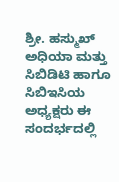ಶ್ರೀ. ಹಸ್ಮುಖ್ ಅಧಿಯಾ ಮತ್ತು ಸಿಬಿಡಿಟಿ ಹಾಗೂ ಸಿಬಿಇಸಿಯ ಅಧ್ಯಕ್ಷರು ಈ ಸಂದರ್ಭದಲ್ಲಿ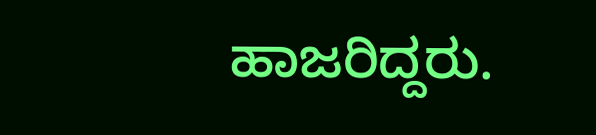ಹಾಜರಿದ್ದರು.